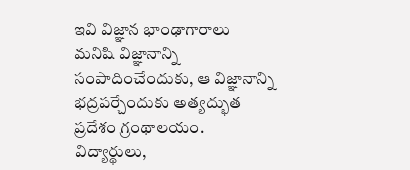ఇవి విజ్ఞాన భాంఢాగారాలు
మనిషి విజ్ఞానాన్ని సంపాదించేందుకు, ఆ విజ్ఞానాన్ని భద్రపర్చేందుకు అత్యద్భుత ప్రదేశం గ్రంథాలయం. విద్యార్థులు,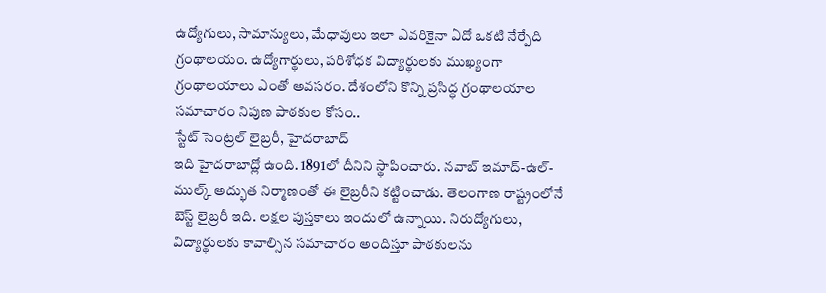ఉద్యోగులు, సామాన్యులు, మేధావులు ఇలా ఎవరికైనా ఏదో ఒకటి నేర్పేది గ్రంథాలయం. ఉద్యోగార్థులు, పరిశోధక విద్యార్థులకు ముఖ్యంగా గ్రంథాలయాలు ఎంతో అవసరం. దేశంలోని కొన్ని ప్రసిద్ధ గ్రంథాలయాల సమాచారం నిపుణ పాఠకుల కోసం..
స్టేట్ సెంట్రల్ లైబ్రరీ, హైదరాబాద్
ఇది హైదరాబాద్లో ఉంది. 1891లో దీనిని స్థాపించారు. నవాబ్ ఇమాద్-ఉల్-ముల్క్ అద్భుత నిర్మాణంతో ఈ లైబ్రరీని కట్టించాడు. తెలంగాణ రాష్ట్రంలోనే బెస్ట్ లైబ్రరీ ఇది. లక్షల పుస్తకాలు ఇందులో ఉన్నాయి. నిరుద్యోగులు, విద్యార్థులకు కావాల్సిన సమాచారం అందిస్తూ పాఠకులను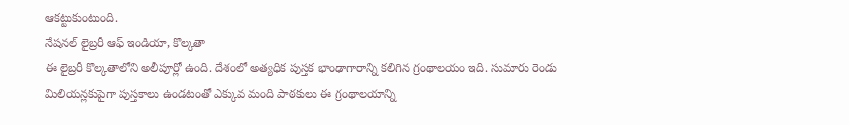ఆకట్టుకుంటుంది.
నేషనల్ లైబ్రరీ ఆఫ్ ఇండియా, కొల్కతా
ఈ లైబ్రరీ కొల్కతాలోని అలీపూర్లో ఉంది. దేశంలో అత్యధిక పుస్తక భాంఢాగారాన్ని కలిగిన గ్రంథాలయం ఇది. సుమారు రెండు మిలియన్లకుపైగా పుస్తకాలు ఉండటంతో ఎక్కువ మంది పాఠకులు ఈ గ్రంథాలయాన్ని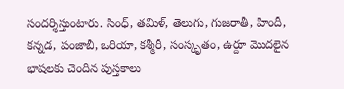సందర్శిస్తుంటారు. సింధ్, తమిళ్, తెలుగు, గుజరాతీ, హిందీ, కన్నడ, పంజాబీ, ఒరియా, కశ్మీరీ, సంస్కృతం, ఉర్దూ మొదలైన భాషలకు చెందిన పుస్తకాలు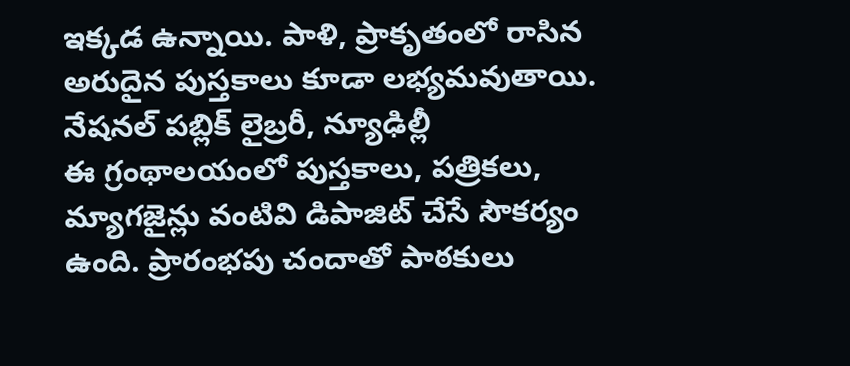ఇక్కడ ఉన్నాయి. పాళి, ప్రాకృతంలో రాసిన అరుదైన పుస్తకాలు కూడా లభ్యమవుతాయి.
నేషనల్ పబ్లిక్ లైబ్రరీ, న్యూఢిల్లీ
ఈ గ్రంథాలయంలో పుస్తకాలు, పత్రికలు, మ్యాగజైన్లు వంటివి డిపాజిట్ చేసే సౌకర్యం ఉంది. ప్రారంభపు చందాతో పాఠకులు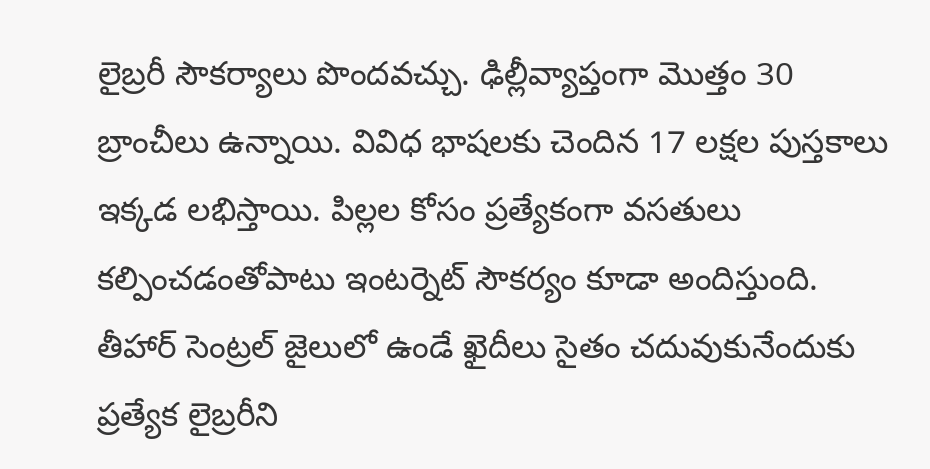లైబ్రరీ సౌకర్యాలు పొందవచ్చు. ఢిల్లీవ్యాప్తంగా మొత్తం 30 బ్రాంచీలు ఉన్నాయి. వివిధ భాషలకు చెందిన 17 లక్షల పుస్తకాలు ఇక్కడ లభిస్తాయి. పిల్లల కోసం ప్రత్యేకంగా వసతులు కల్పించడంతోపాటు ఇంటర్నెట్ సౌకర్యం కూడా అందిస్తుంది. తీహార్ సెంట్రల్ జైలులో ఉండే ఖైదీలు సైతం చదువుకునేందుకు ప్రత్యేక లైబ్రరీని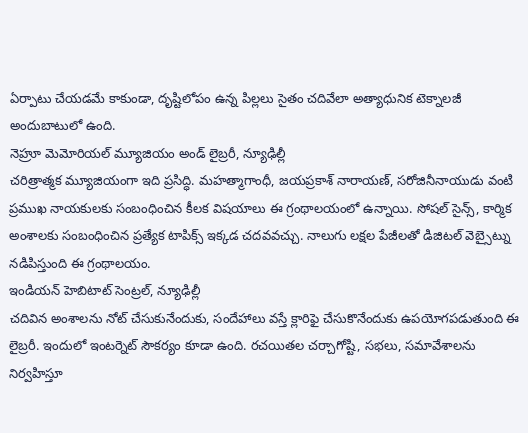ఏర్పాటు చేయడమే కాకుండా, దృష్టిలోపం ఉన్న పిల్లలు సైతం చదివేలా అత్యాధునిక టెక్నాలజీ అందుబాటులో ఉంది.
నెహ్రూ మెమోరియల్ మ్యూజియం అండ్ లైబ్రరీ, న్యూఢిల్లీ
చరిత్రాత్మక మ్యూజియంగా ఇది ప్రసిద్ధి. మహత్మాగాంధీ, జయప్రకాశ్ నారాయణ్, సరోజినీనాయుడు వంటి ప్రముఖ నాయకులకు సంబంధించిన కీలక విషయాలు ఈ గ్రంథాలయంలో ఉన్నాయి. సోషల్ సైన్స్, కార్మిక అంశాలకు సంబంధించిన ప్రత్యేక టాపిక్స్ ఇక్కడ చదవవచ్చు. నాలుగు లక్షల పేజీలతో డిజిటల్ వెబ్సైట్ను నడిపిస్తుంది ఈ గ్రంథాలయం.
ఇండియన్ హెబిటాట్ సెంట్రల్, న్యూఢిల్లీ
చదివిన అంశాలను నోట్ చేసుకునేందుకు, సందేహాలు వస్తే క్లారిఫై చేసుకొనేందుకు ఉపయోగపడుతుంది ఈ లైబ్రరీ. ఇందులో ఇంటర్నెట్ సౌకర్యం కూడా ఉంది. రచయితల చర్చాగోష్టి, సభలు, సమావేశాలను నిర్వహిస్తూ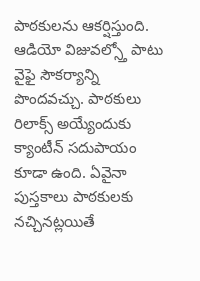పాఠకులను ఆకర్షిస్తుంది. ఆడియో విజువల్స్తో పాటు వైఫై సౌకర్యాన్ని పొందవచ్చు. పాఠకులు రిలాక్స్ అయ్యేందుకు క్యాంటీన్ సదుపాయం కూడా ఉంది. ఏవైనా పుస్తకాలు పాఠకులకు నచ్చినట్లయితే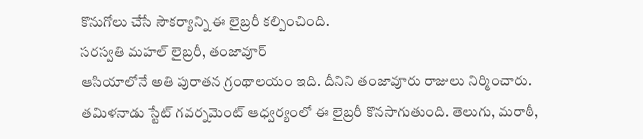కొనుగోలు చేసే సౌకర్యాన్ని ఈ లైబ్రరీ కల్పించింది.
సరస్వతి మహల్ లైబ్రరీ, తంజావూర్
ఆసియాలోనే అతి పురాతన గ్రంథాలయం ఇది. దీనిని తంజావూరు రాజులు నిర్మించారు. తమిళనాడు స్టేట్ గవర్నమెంట్ ఆధ్వర్యంలో ఈ లైబ్రరీ కొనసాగుతుంది. తెలుగు, మరాఠీ,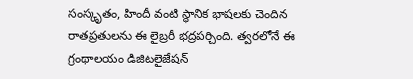సంస్కృతం, హిందీ వంటి స్థానిక భాషలకు చెందిన రాతప్రతులను ఈ లైబ్రరీ భద్రపర్చింది. త్వరలోనే ఈ గ్రంథాలయం డిజిటలైజేషన్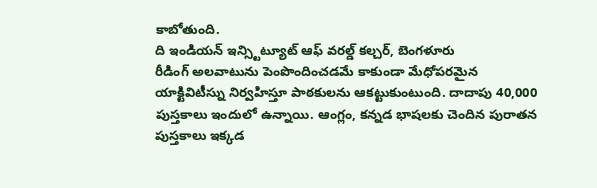కాబోతుంది.
ది ఇండియన్ ఇన్స్టిట్యూట్ ఆఫ్ వరల్డ్ కల్చర్, బెంగళూరు
రీడింగ్ అలవాటును పెంపొందించడమే కాకుండా మేధోపరమైన యాక్టివిటీస్ను నిర్వహిస్తూ పాఠకులను ఆకట్టుకుంటుంది. దాదాపు 40,000 పుస్తకాలు ఇందులో ఉన్నాయి. ఆంగ్లం, కన్నడ భాషలకు చెందిన పురాతన పుస్తకాలు ఇక్కడ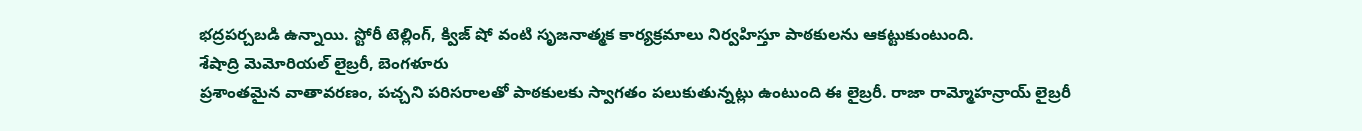భద్రపర్చబడి ఉన్నాయి. స్టోరీ టెల్లింగ్, క్విజ్ షో వంటి సృజనాత్మక కార్యక్రమాలు నిర్వహిస్తూ పాఠకులను ఆకట్టుకుంటుంది.
శేషాద్రి మెమోరియల్ లైబ్రరీ, బెంగళూరు
ప్రశాంతమైన వాతావరణం, పచ్చని పరిసరాలతో పాఠకులకు స్వాగతం పలుకుతున్నట్లు ఉంటుంది ఈ లైబ్రరీ. రాజా రామ్మోహన్రాయ్ లైబ్రరీ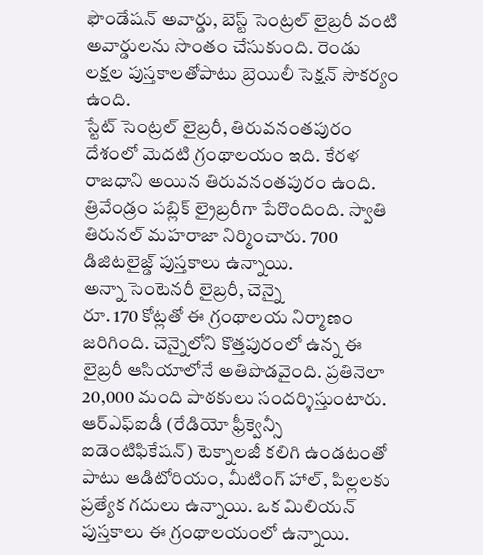ఫౌండేషన్ అవార్డు, బెస్ట్ సెంట్రల్ లైబ్రరీ వంటి అవార్డులను సొంతం చేసుకుంది. రెండు లక్షల పుస్తకాలతోపాటు బ్రెయిలీ సెక్షన్ సౌకర్యం ఉంది.
స్టేట్ సెంట్రల్ లైబ్రరీ, తిరువనంతపురం
దేశంలో మెదటి గ్రంథాలయం ఇది. కేరళ రాజధాని అయిన తిరువనంతపురం ఉంది. త్రివేండ్రం పబ్లిక్ ల్రైబ్రరీగా పేరొందింది. స్వాతి తిరునల్ మహరాజా నిర్మించారు. 700 డిజిటలైజ్డ్ పుస్తకాలు ఉన్నాయి.
అన్నా సెంటెనరీ లైబ్రరీ, చెన్నై
రూ. 170 కోట్లతో ఈ గ్రంథాలయ నిర్మాణం జరిగింది. చెన్నైలోని కొత్తపురంలో ఉన్న ఈ లైబ్రరీ ఆసియాలోనే అతిపొడవైంది. ప్రతినెలా 20,000 మంది పాఠకులు సందర్శిస్తుంటారు. ఆర్ఎఫ్ఐడీ (రేడియో ఫ్రీక్వెన్సీ ఐడెంటిఫికేషన్) టెక్నాలజీ కలిగి ఉండటంతో పాటు ఆడిటోరియం, మీటింగ్ హాల్, పిల్లలకు ప్రత్యేక గదులు ఉన్నాయి. ఒక మిలియన్ పుస్తకాలు ఈ గ్రంథాలయంలో ఉన్నాయి.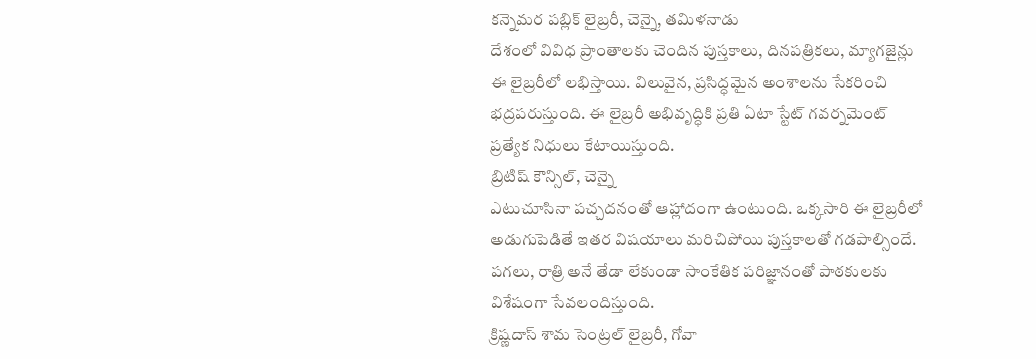కన్నెమర పబ్లిక్ లైబ్రరీ, చెన్నై, తమిళనాడు
దేశంలో వివిధ ప్రాంతాలకు చెందిన పుస్తకాలు, దినపత్రికలు, మ్యాగజైన్లు ఈ లైబ్రరీలో లభిస్తాయి. విలువైన, ప్రసిద్ధమైన అంశాలను సేకరించి భద్రపరుస్తుంది. ఈ లైబ్రరీ అభివృద్ధికి ప్రతి ఏటా స్టేట్ గవర్నమెంట్ ప్రత్యేక నిధులు కేటాయిస్తుంది.
బ్రిటిష్ కౌన్సిల్, చెన్నై
ఎటుచూసినా పచ్చదనంతో ఆహ్లాదంగా ఉంటుంది. ఒక్కసారి ఈ లైబ్రరీలో అడుగుపెడితే ఇతర విషయాలు మరిచిపోయి పుస్తకాలతో గడపాల్సిందే. పగలు, రాత్రి అనే తేడా లేకుండా సాంకేతిక పరిజ్ఞానంతో పాఠకులకు విశేషంగా సేవలందిస్తుంది.
క్రిష్ణదాస్ శామ సెంట్రల్ లైబ్రరీ, గోవా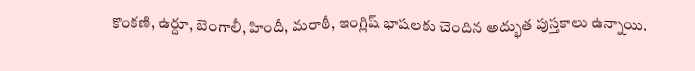కొంకణి, ఉర్దూ, బెంగాలీ, హిందీ, మరాఠీ, ఇంగ్లిష్ భాషలకు చెందిన అద్భుత పుస్తకాలు ఉన్నాయి.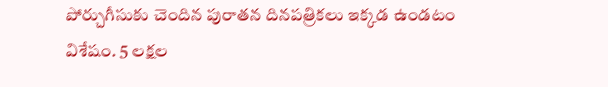పోర్చుగీసుకు చెందిన పురాతన దినపత్రికలు ఇక్కడ ఉండటం విశేషం. 5 లక్షల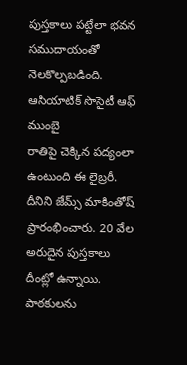పుస్తకాలు పట్టేలా భవన సముదాయంతో నెలకొల్పబడింది.
ఆసియాటిక్ సొసైటీ ఆఫ్ ముంబై
రాతిపై చెక్కిన పద్యంలా ఉంటుంది ఈ లైబ్రరీ. దీనిని జేమ్స్ మాకింతోష్ ప్రారంభించారు. 20 వేల అరుదైన పుస్తకాలు దీంట్లో ఉన్నాయి. పాఠకులను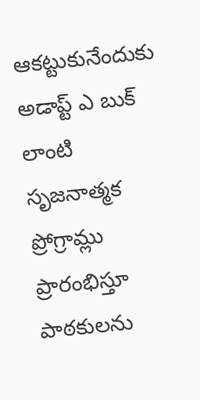ఆకట్టుకునేందుకు అడాప్ట్ ఎ బుక్ లాంటి సృజనాత్మక ప్రోగ్రామ్లు ప్రారంభిస్తూ పాఠకులను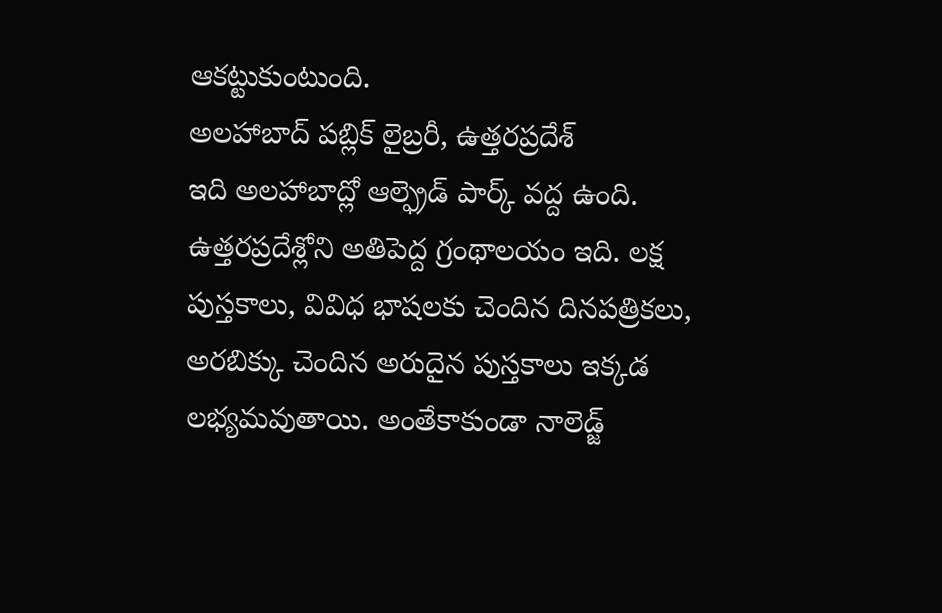ఆకట్టుకుంటుంది.
అలహాబాద్ పబ్లిక్ లైబ్రరీ, ఉత్తరప్రదేశ్
ఇది అలహాబాద్లో ఆల్ఫ్రెడ్ పార్క్ వద్ద ఉంది. ఉత్తరప్రదేశ్లోని అతిపెద్ద గ్రంథాలయం ఇది. లక్ష పుస్తకాలు, వివిధ భాషలకు చెందిన దినపత్రికలు, అరబిక్కు చెందిన అరుదైన పుస్తకాలు ఇక్కడ లభ్యమవుతాయి. అంతేకాకుండా నాలెడ్జ్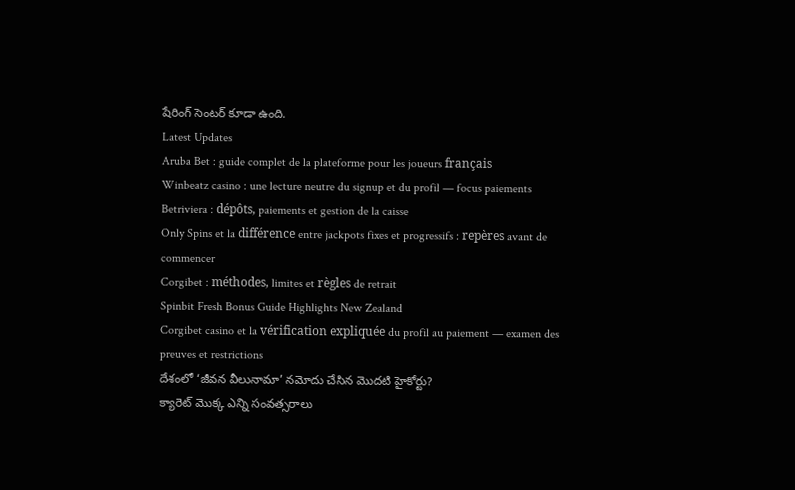షేరింగ్ సెంటర్ కూడా ఉంది.
Latest Updates
Aruba Bet : guide complet de la plateforme pour les joueurs français
Winbeatz casino : une lecture neutre du signup et du profil — focus paiements
Betriviera : dépôts, paiements et gestion de la caisse
Only Spins et la différence entre jackpots fixes et progressifs : repères avant de commencer
Corgibet : méthodes, limites et règles de retrait
Spinbit Fresh Bonus Guide Highlights New Zealand
Corgibet casino et la vérification expliquée du profil au paiement — examen des preuves et restrictions
దేశంలో ‘జీవన వీలునామా’ నమోదు చేసిన మొదటి హైకోర్టు?
క్యారెట్ మొక్క ఎన్ని సంవత్సరాలు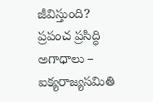జీవిస్తుంది?
ప్రపంచ ప్రసిద్ధి అగాధాలు – ఐక్యరాజ్యసమితి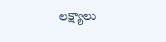లక్ష్యాలు